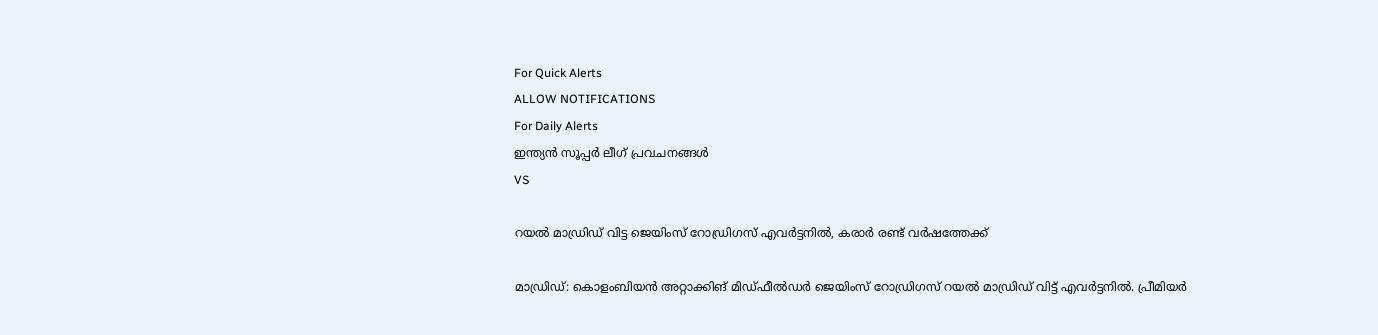For Quick Alerts
ALLOW NOTIFICATIONS
For Daily Alerts
ഇന്ത്യന്‍ സൂപ്പര്‍ ലീഗ്‌ പ്രവചനങ്ങൾ
VS

റയല്‍ മാഡ്രിഡ് വിട്ട ജെയിംസ് റോഡ്രിഗസ് എവര്‍ട്ടനില്‍, കരാര്‍ രണ്ട് വര്‍ഷത്തേക്ക്

മാഡ്രിഡ്: കൊളംബിയന്‍ അറ്റാക്കിങ് മിഡ്ഫീല്‍ഡര്‍ ജെയിംസ് റോഡ്രിഗസ് റയല്‍ മാഡ്രിഡ് വിട്ട് എവര്‍ട്ടനില്‍. പ്രീമിയര്‍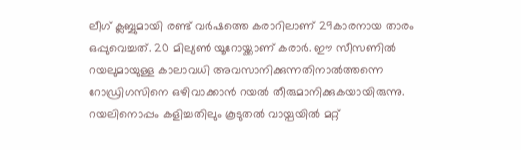ലീഗ് ക്ലബ്ബുമായി രണ്ട് വര്‍ഷത്തെ കരാറിലാണ് 29കാരനായ താരം ഒപ്പുവെച്ചത്. 20 മില്യണ്‍ യൂറോയ്ക്കാണ് കരാര്‍. ഈ സീസണില്‍ റയലുമായുള്ള കാലാവധി അവസാനിക്കുന്നതിനാല്‍ത്തന്നെ റോഡ്രിഗസിനെ ഒഴിവാക്കാന്‍ റയല്‍ തീരുമാനിക്കുകയായിരുന്നു. റയലിനൊപ്പം കളിച്ചതിലും കൂടുതല്‍ വായ്പയില്‍ മറ്റ്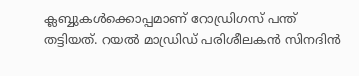ക്ലബ്ബുകള്‍ക്കൊപ്പമാണ് റോഡ്രിഗസ് പന്ത് തട്ടിയത്. റയല്‍ മാഡ്രിഡ് പരിശീലകന്‍ സിനദിന്‍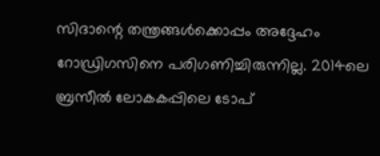സിദാന്റെ തന്ത്രങ്ങള്‍ക്കൊപ്പം അദ്ദേഹം റോഡ്രിഗസിനെ പരിഗണിച്ചിരുന്നില്ല. 2014ലെ ബ്രസീല്‍ ലോകകപ്പിലെ ടോപ്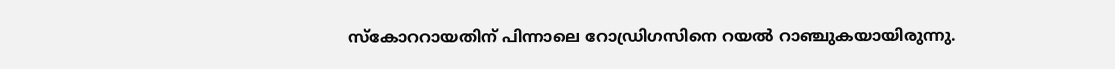സ്‌കോററായതിന് പിന്നാലെ റോഡ്രിഗസിനെ റയല്‍ റാഞ്ചുകയായിരുന്നു.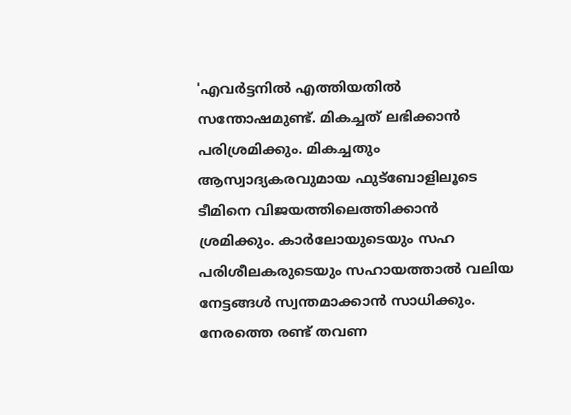'എവര്‍ട്ടനില്‍ എത്തിയതില്‍ സന്തോഷമുണ്ട്. മികച്ചത് ലഭിക്കാന്‍ പരിശ്രമിക്കും. മികച്ചതും ആസ്വാദ്യകരവുമായ ഫുട്‌ബോളിലൂടെ ടീമിനെ വിജയത്തിലെത്തിക്കാന്‍ ശ്രമിക്കും. കാര്‍ലോയുടെയും സഹ പരിശീലകരുടെയും സഹായത്താല്‍ വലിയ നേട്ടങ്ങള്‍ സ്വന്തമാക്കാന്‍ സാധിക്കും. നേരത്തെ രണ്ട് തവണ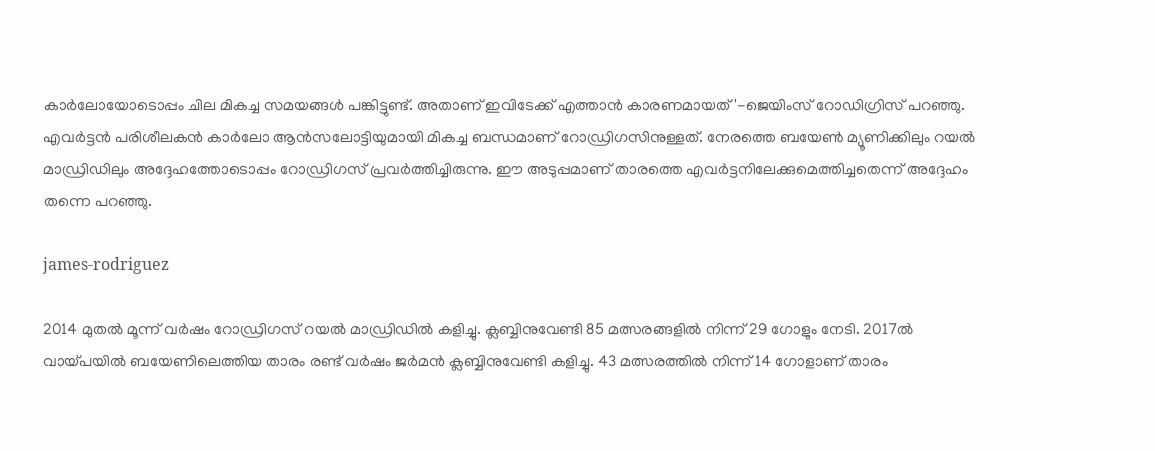കാര്‍ലോയോടൊപ്പം ചില മികച്ച സമയങ്ങള്‍ പങ്കിട്ടുണ്ട്. അതാണ് ഇവിടേക്ക് എത്താന്‍ കാരണമായത്'-ജെയിംസ് റോഡിഗ്രിസ് പറഞ്ഞു. എവര്‍ട്ടന്‍ പരിശീലകന്‍ കാര്‍ലോ ആന്‍സലോട്ടിയുമായി മികച്ച ബന്ധമാണ് റോഡ്രിഗസിനുള്ളത്. നേരത്തെ ബയേണ്‍ മ്യൂണിക്കിലും റയല്‍ മാഡ്രിഡിലും അദ്ദേഹത്തോടൊപ്പം റോഡ്രിഗസ് പ്രവര്‍ത്തിച്ചിരുന്നു. ഈ അടുപ്പമാണ് താരത്തെ എവര്‍ട്ടനിലേക്കുമെത്തിച്ചതെന്ന് അദ്ദേഹം തന്നെ പറഞ്ഞു.

james-rodriguez

2014 മുതല്‍ മൂന്ന് വര്‍ഷം റോഡ്രിഗസ് റയല്‍ മാഡ്രിഡില്‍ കളിച്ചു. ക്ലബ്ബിനുവേണ്ടി 85 മത്സരങ്ങളില്‍ നിന്ന് 29 ഗോളും നേടി. 2017ല്‍ വായ്പയില്‍ ബയേണിലെത്തിയ താരം രണ്ട് വര്‍ഷം ജര്‍മന്‍ ക്ലബ്ബിനുവേണ്ടി കളിച്ചു. 43 മത്സരത്തില്‍ നിന്ന് 14 ഗോളാണ് താരം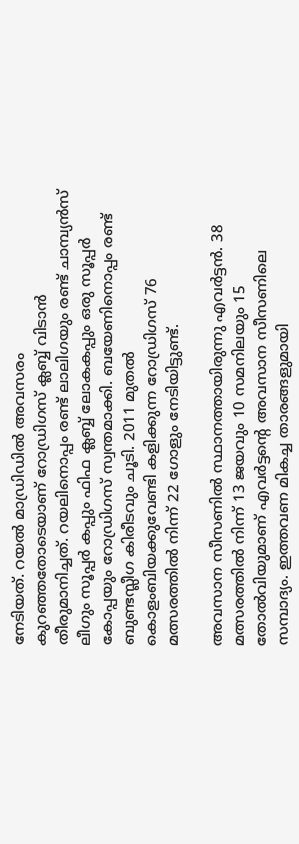നേടിയത്. റയല്‍ മാഡ്രിഡില്‍ അവസരം കുറഞ്ഞതോടെയാണ് റോഡ്രിഗസ് ക്ലബ്ബ് വിടാന്‍ തീരുമാനിച്ചത്. റയലിനൊപ്പം രണ്ട് ലാലിഗയും രണ്ട് ചാമ്പ്യന്‍സ് ലീഗും സൂപ്പര്‍ കപ്പും ഫിഫ ക്ലബ്ബ് ലോകകപ്പും ഒരു സൂപ്പര്‍ കോപ്പയും റോഡ്രിഗസ് സ്വന്തമാക്കി. ബയേണിനൊപ്പം രണ്ട് ബുണ്ടസ്ലീഗ കിരീടവും ചൂടി. 2011 മുതല്‍ കൊളംബിയക്കുവേണ്ടി കളിക്കുന്ന റോഡ്രിഗസ് 76 മത്സരത്തില്‍ നിന്ന് 22 ഗോളും നേടിയിട്ടുണ്ട്.

അവസാന സീസണില്‍ സ്ഥാനത്തായിരുന്നു എവര്‍ട്ടന്‍. 38 മത്സരത്തില്‍ നിന്ന് 13 ജയവും 10 സമനിലയും 15 തോല്‍വിയുമാണ് എവര്‍ട്ടന്റെ അവസാന സീസണിലെ സമ്പാദ്യം. ഇത്തവണ മികച്ച താരങ്ങളുമായി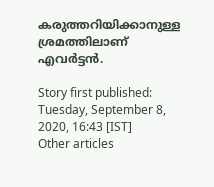കരുത്തറിയിക്കാനുള്ള ശ്രമത്തിലാണ് എവര്‍ട്ടന്‍.

Story first published: Tuesday, September 8, 2020, 16:43 [IST]
Other articles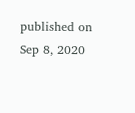published on Sep 8, 2020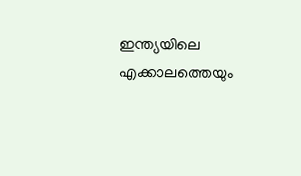ഇന്ത്യയിലെ എക്കാലത്തെയും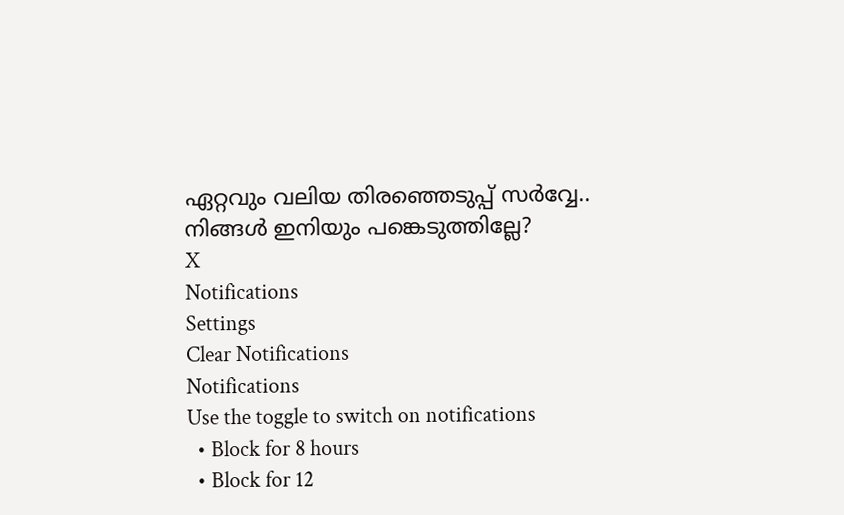ഏറ്റവും വലിയ തിരഞ്ഞെടുപ്പ് സർവ്വേ.. നിങ്ങൾ ഇനിയും പങ്കെടുത്തില്ലേ?
X
Notifications
Settings
Clear Notifications
Notifications
Use the toggle to switch on notifications
  • Block for 8 hours
  • Block for 12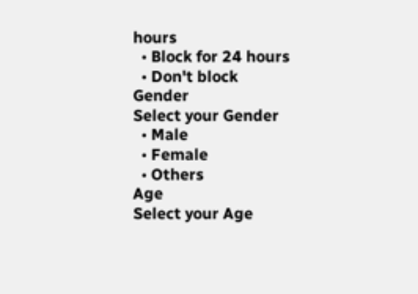hours
  • Block for 24 hours
  • Don't block
Gender
Select your Gender
  • Male
  • Female
  • Others
Age
Select your Age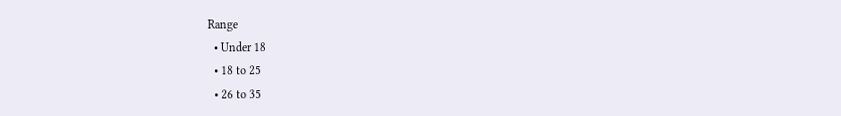Range
  • Under 18
  • 18 to 25
  • 26 to 35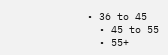• 36 to 45
  • 45 to 55
  • 55+